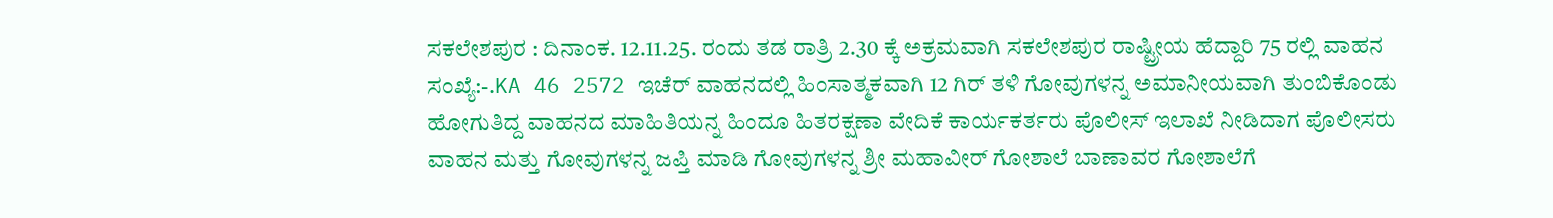ಸಕಲೇಶಪುರ : ದಿನಾಂಕ. 12.11.25. ರಂದು ತಡ ರಾತ್ರಿ 2.30 ಕ್ಕೆ ಅಕ್ರಮವಾಗಿ ಸಕಲೇಶಪುರ ರಾಷ್ಟ್ರೀಯ ಹೆದ್ದಾರಿ 75 ರಲ್ಲಿ ವಾಹನ ಸಂಖ್ಯೆ:-.KA 46 2572 ಇಚೆರ್ ವಾಹನದಲ್ಲಿ ಹಿಂಸಾತ್ಮಕವಾಗಿ 12 ಗಿರ್ ತಳಿ ಗೋವುಗಳನ್ನ ಅಮಾನೀಯವಾಗಿ ತುಂಬಿಕೊಂಡು ಹೋಗುತಿದ್ದ ವಾಹನದ ಮಾಹಿತಿಯನ್ನ ಹಿಂದೂ ಹಿತರಕ್ಷಣಾ ವೇದಿಕೆ ಕಾರ್ಯಕರ್ತರು ಪೊಲೀಸ್ ಇಲಾಖೆ ನೀಡಿದಾಗ ಪೊಲೀಸರು ವಾಹನ ಮತ್ತು ಗೋವುಗಳನ್ನ ಜಪ್ತಿ ಮಾಡಿ ಗೋವುಗಳನ್ನ ಶ್ರೀ ಮಹಾವೀರ್ ಗೋಶಾಲೆ ಬಾಣಾವರ ಗೋಶಾಲೆಗೆ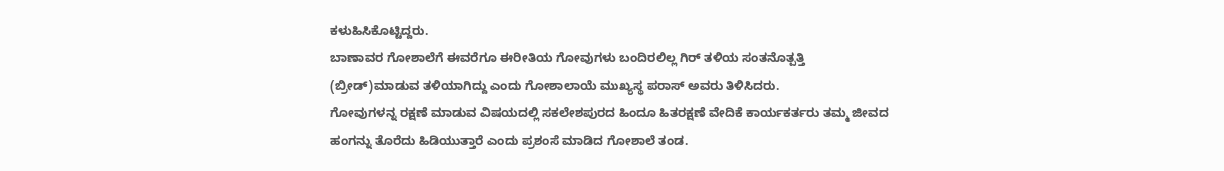ಕಳುಹಿಸಿಕೊಟ್ಟಿದ್ದರು.
ಬಾಣಾವರ ಗೋಶಾಲೆಗೆ ಈವರೆಗೂ ಈರೀತಿಯ ಗೋವುಗಳು ಬಂದಿರಲಿಲ್ಲ ಗಿರ್ ತಳಿಯ ಸಂತನೊತ್ಪತ್ತಿ (ಬ್ರೀಡ್)ಮಾಡುವ ತಳಿಯಾಗಿದ್ದು ಎಂದು ಗೋಶಾಲಾಯೆ ಮುಖ್ಯಸ್ಥ ಪರಾಸ್ ಅವರು ತಿಳಿಸಿದರು.
ಗೋವುಗಳನ್ನ ರಕ್ಷಣೆ ಮಾಡುವ ವಿಷಯದಲ್ಲಿ ಸಕಲೇಶಪುರದ ಹಿಂದೂ ಹಿತರಕ್ಷಣೆ ವೇದಿಕೆ ಕಾರ್ಯಕರ್ತರು ತಮ್ಮ ಜೀವದ ಹಂಗನ್ನು ತೊರೆದು ಹಿಡಿಯುತ್ತಾರೆ ಎಂದು ಪ್ರಶಂಸೆ ಮಾಡಿದ ಗೋಶಾಲೆ ತಂಡ.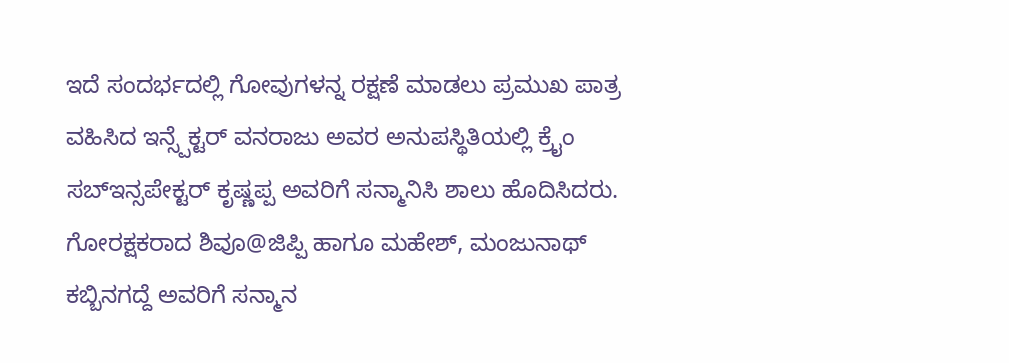ಇದೆ ಸಂದರ್ಭದಲ್ಲಿ ಗೋವುಗಳನ್ನ ರಕ್ಷಣೆ ಮಾಡಲು ಪ್ರಮುಖ ಪಾತ್ರ ವಹಿಸಿದ ಇನ್ಸ್ಪೆಕ್ಟರ್ ವನರಾಜು ಅವರ ಅನುಪಸ್ಥಿತಿಯಲ್ಲಿ ಕ್ರೈಂ ಸಬ್ಇನ್ಸಪೇಕ್ಟರ್ ಕೃಷ್ಣಪ್ಪ ಅವರಿಗೆ ಸನ್ಮಾನಿಸಿ ಶಾಲು ಹೊದಿಸಿದರು.
ಗೋರಕ್ಷಕರಾದ ಶಿವೂ@ಜಿಪ್ಪಿ ಹಾಗೂ ಮಹೇಶ್, ಮಂಜುನಾಥ್ ಕಬ್ಬಿನಗದ್ದೆ ಅವರಿಗೆ ಸನ್ಮಾನ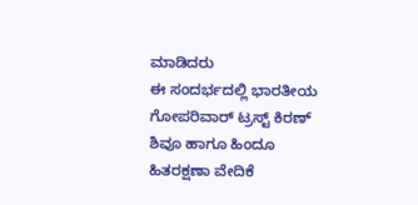ಮಾಡಿದರು
ಈ ಸಂದರ್ಭದಲ್ಲಿ ಭಾರತೀಯ ಗೋಪರಿವಾರ್ ಟ್ರಸ್ಟ್ ಕಿರಣ್ ಶಿವೂ ಹಾಗೂ ಹಿಂದೂ ಹಿತರಕ್ಷಣಾ ವೇದಿಕೆ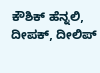ಕೌಶಿಕ್ ಹೆನ್ನಲಿ, ದೀಪಕ್, ದೀಲಿಪ್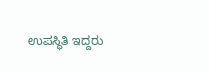ಉಪಸ್ಥಿತಿ ಇದ್ದರು